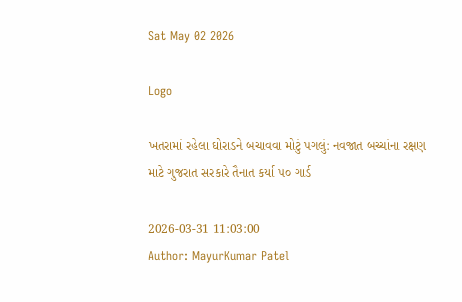Sat May 02 2026

Logo

ખતરામાં રહેલા ઘોરાડને બચાવવા મોટું પગલું: નવજાત બચ્ચાંના રક્ષણ માટે ગુજરાત સરકારે તૈનાત કર્યા ૫૦ ગાર્ડ

2026-03-31 11:03:00
Author: MayurKumar Patel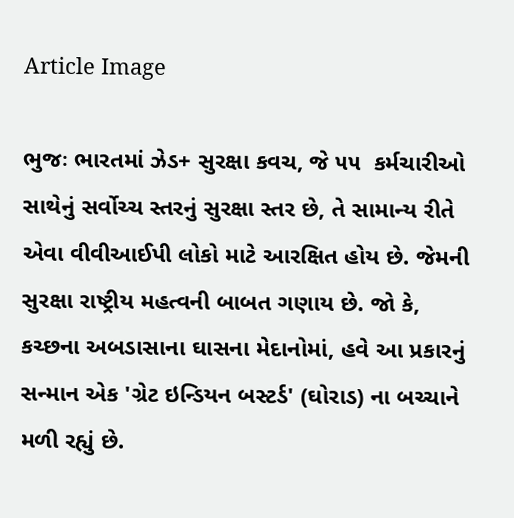Article Image

ભુજઃ ભારતમાં ઝેડ+ સુરક્ષા કવચ, જે ૫૫  કર્મચારીઓ સાથેનું સર્વોચ્ચ સ્તરનું સુરક્ષા સ્તર છે, તે સામાન્ય રીતે એવા વીવીઆઈપી લોકો માટે આરક્ષિત હોય છે. જેમની સુરક્ષા રાષ્ટ્રીય મહત્વની બાબત ગણાય છે. જો કે, કચ્છના અબડાસાના ઘાસના મેદાનોમાં, હવે આ પ્રકારનું સન્માન એક 'ગ્રેટ ઇન્ડિયન બસ્ટર્ડ' (ઘોરાડ) ના બચ્ચાને મળી રહ્યું છે.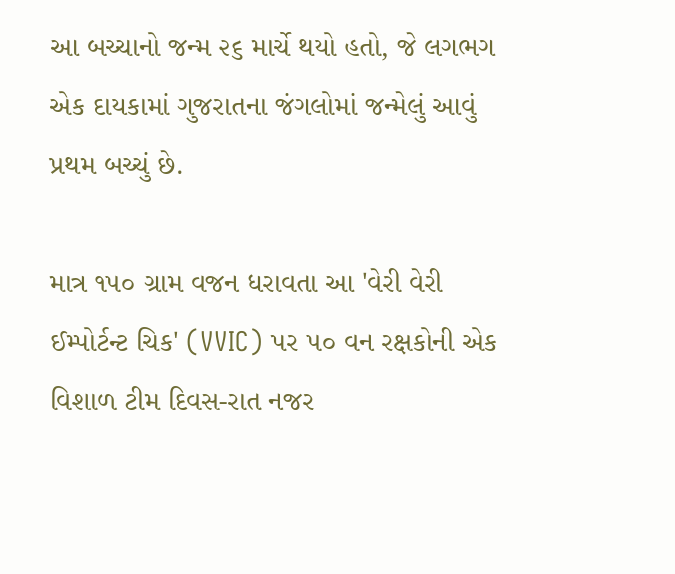આ બચ્ચાનો જન્મ ૨૬ માર્ચે થયો હતો, જે લગભગ એક દાયકામાં ગુજરાતના જંગલોમાં જન્મેલું આવું પ્રથમ બચ્ચું છે.

માત્ર ૧૫૦ ગ્રામ વજન ધરાવતા આ 'વેરી વેરી ઈમ્પોર્ટન્ટ ચિક' (VVIC) પર ૫૦ વન રક્ષકોની એક વિશાળ ટીમ દિવસ-રાત નજર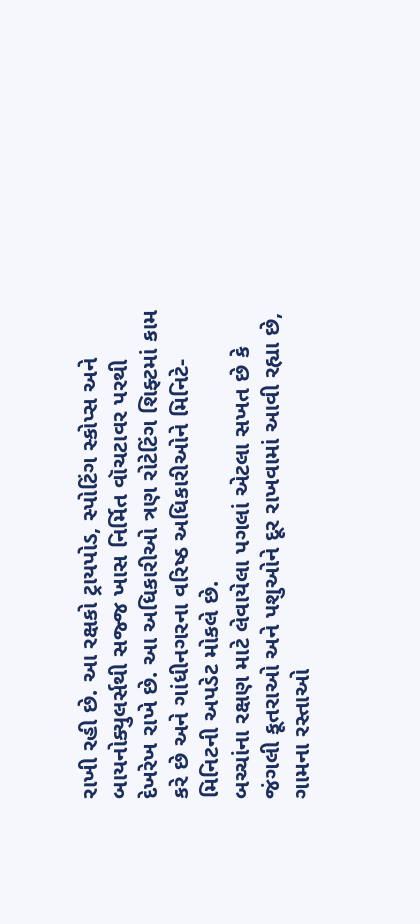રાખી રહી છે. આ રક્ષકો ટ્રાયપોડ, સ્પોટિંગ સ્કોપ્સ અને બાયનોક્યુલર્સથી સજ્જ ખાસ નિર્મિત વૉચટાવર પરથી દેખરેખ રાખે છે. આ અધિકારીઓ ત્રણ રોટેટિંગ શિફ્ટમાં કામ કરે છે અને ગાંધીનગરના વરિષ્ઠ અધિકારીઓને મિનિટે-મિનિટની અપડેટ મોકલે છે.
બચ્ચાંના રક્ષણ માટે લેવાયેલા પગલાં એટલા સખત છે કે જંગલી કૂતરાઓ અને પશુઓને દૂર રાખવામાં આવી રહ્યા છે, ગામના રસ્તાઓ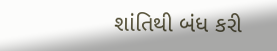શાંતિથી બંધ કરી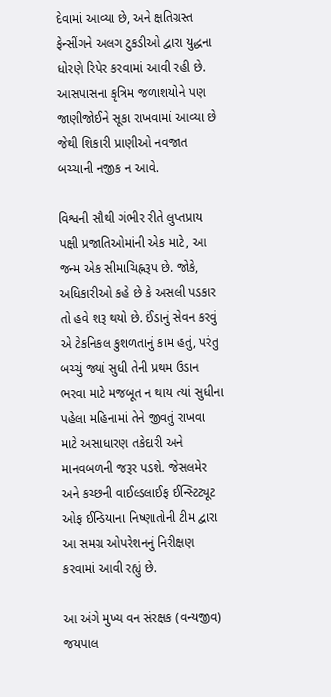દેવામાં આવ્યા છે, અને ક્ષતિગ્રસ્ત ફેન્સીંગને અલગ ટુકડીઓ દ્વારા યુદ્ધના ધોરણે રિપેર કરવામાં આવી રહી છે. આસપાસના કૃત્રિમ જળાશયોને પણ જાણીજોઈને સૂકા રાખવામાં આવ્યા છે જેથી શિકારી પ્રાણીઓ નવજાત બચ્ચાની નજીક ન આવે.

વિશ્વની સૌથી ગંભીર રીતે લુપ્તપ્રાય પક્ષી પ્રજાતિઓમાંની એક માટે, આ જન્મ એક સીમાચિહ્નરૂપ છે. જોકે, અધિકારીઓ કહે છે કે અસલી પડકાર તો હવે શરૂ થયો છે. ઈંડાનું સેવન કરવું એ ટેકનિકલ કુશળતાનું કામ હતું, પરંતુ બચ્ચું જ્યાં સુધી તેની પ્રથમ ઉડાન ભરવા માટે મજબૂત ન થાય ત્યાં સુધીના પહેલા મહિનામાં તેને જીવતું રાખવા માટે અસાધારણ તકેદારી અને માનવબળની જરૂર પડશે. જેસલમેર અને કચ્છની વાઈલ્ડલાઈફ ઈન્સ્ટિટ્યૂટ ઓફ ઈન્ડિયાના નિષ્ણાતોની ટીમ દ્વારા આ સમગ્ર ઓપરેશનનું નિરીક્ષણ કરવામાં આવી રહ્યું છે.

આ અંગે મુખ્ય વન સંરક્ષક (વન્યજીવ) જયપાલ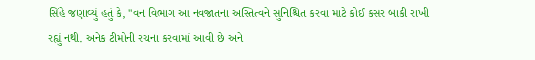સિંહે જણાવ્યું હતું કે, "વન વિભાગ આ નવજાતના અસ્તિત્વને સુનિશ્ચિત કરવા માટે કોઈ કસર બાકી રાખી રહ્યું નથી. અનેક ટીમોની રચના કરવામાં આવી છે અને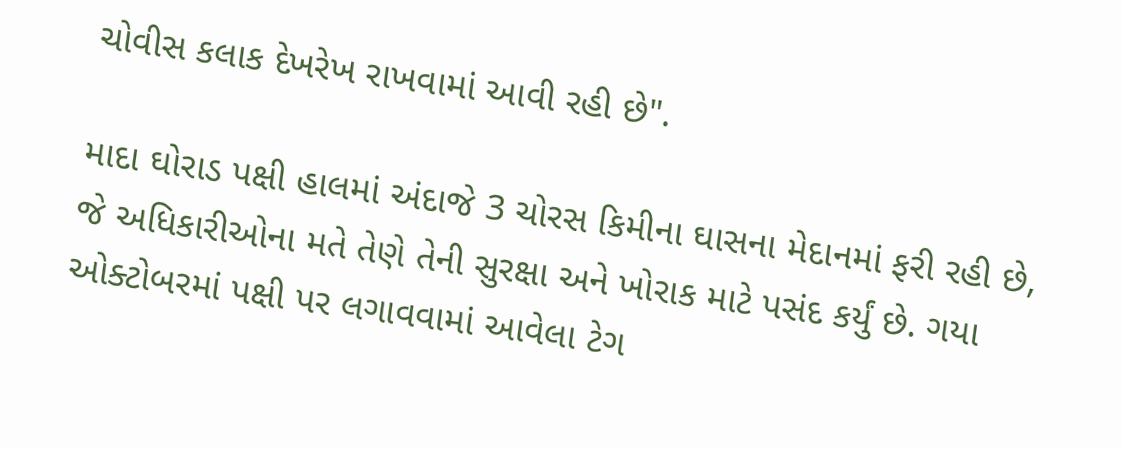ચોવીસ કલાક દેખરેખ રાખવામાં આવી રહી છે".

માદા ઘોરાડ પક્ષી હાલમાં અંદાજે 3 ચોરસ કિમીના ઘાસના મેદાનમાં ફરી રહી છે, જે અધિકારીઓના મતે તેણે તેની સુરક્ષા અને ખોરાક માટે પસંદ કર્યું છે. ગયા ઓક્ટોબરમાં પક્ષી પર લગાવવામાં આવેલા ટેગ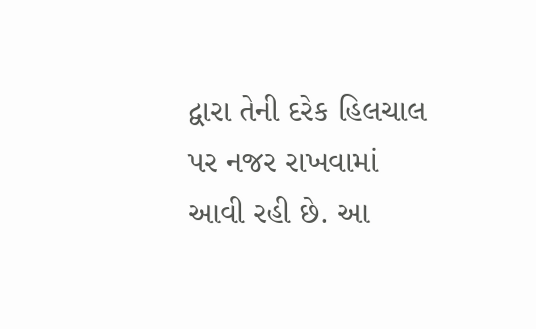દ્વારા તેની દરેક હિલચાલ પર નજર રાખવામાં આવી રહી છે. આ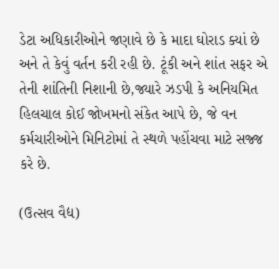ડેટા અધિકારીઓને જણાવે છે કે માદા ઘોરાડ ક્યાં છે અને તે કેવું વર્તન કરી રહી છે. ટૂંકી અને શાંત સફર એ તેની શાંતિની નિશાની છે,જ્યારે ઝડપી કે અનિયમિત હિલચાલ કોઈ જોખમનો સંકેત આપે છે, જે વન કર્મચારીઓને મિનિટોમાં તે સ્થળે પહોંચવા માટે સજ્જ કરે છે.

(ઉત્સવ વૈદ્ય)